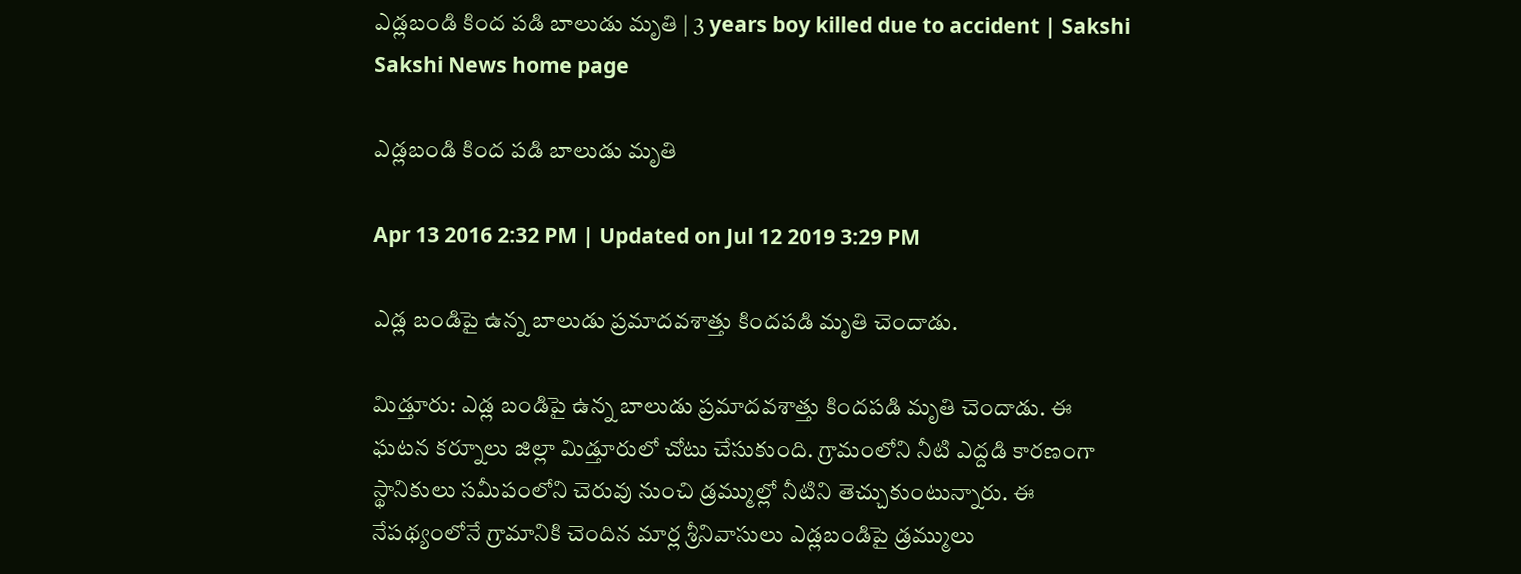ఎడ్లబండి కింద పడి బాలుడు మృతి | 3 years boy killed due to accident | Sakshi
Sakshi News home page

ఎడ్లబండి కింద పడి బాలుడు మృతి

Apr 13 2016 2:32 PM | Updated on Jul 12 2019 3:29 PM

ఎడ్ల బండిపై ఉన్న బాలుడు ప్రమాదవశాత్తు కిందపడి మృతి చెందాడు.

మిడ్తూరు: ఎడ్ల బండిపై ఉన్న బాలుడు ప్రమాదవశాత్తు కిందపడి మృతి చెందాడు. ఈ ఘటన కర్నూలు జిల్లా మిడ్తూరులో చోటు చేసుకుంది. గ్రామంలోని నీటి ఎద్దడి కారణంగా స్థానికులు సమీపంలోని చెరువు నుంచి డ్రమ్ముల్లో నీటిని తెచ్చుకుంటున్నారు. ఈ నేపథ్యంలోనే గ్రామానికి చెందిన మార్ల శ్రీనివాసులు ఎడ్లబండిపై డ్రమ్ములు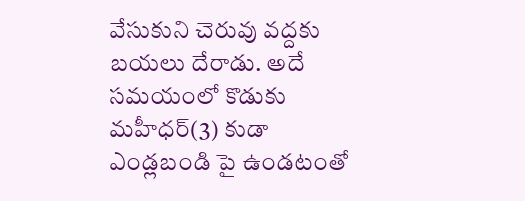వేసుకుని చెరువు వద్దకు బయలు దేరాడు. అదే సమయంలో కొడుకు మహీధర్(3) కుడా ఎండ్లబండి పై ఉండటంతో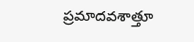ప్రమాదవశాత్తూ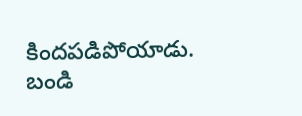కిందపడిపోయాడు. బండి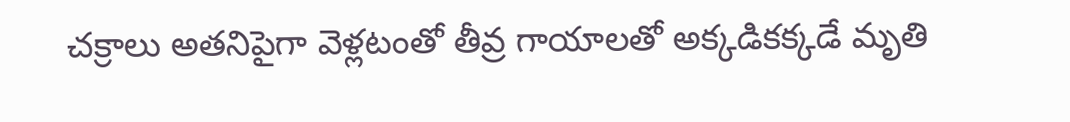చక్రాలు అతనిపైగా వెళ్లటంతో తీవ్ర గాయాలతో అక్కడికక్కడే మృతి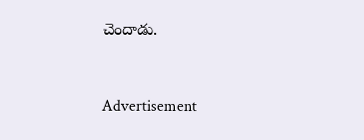చెందాడు.


Advertisement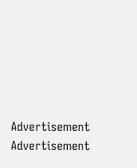Advertisement
Advertisement